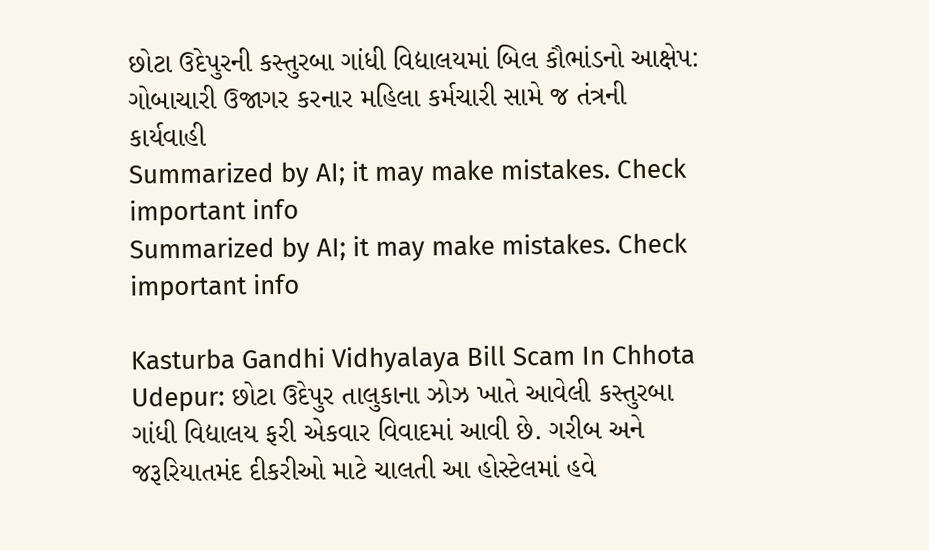છોટા ઉદેપુરની કસ્તુરબા ગાંધી વિદ્યાલયમાં બિલ કૌભાંડનો આક્ષેપ: ગોબાચારી ઉજાગર કરનાર મહિલા કર્મચારી સામે જ તંત્રની કાર્યવાહી
Summarized by AI; it may make mistakes. Check important info
Summarized by AI; it may make mistakes. Check important info

Kasturba Gandhi Vidhyalaya Bill Scam In Chhota Udepur: છોટા ઉદેપુર તાલુકાના ઝોઝ ખાતે આવેલી કસ્તુરબા ગાંધી વિદ્યાલય ફરી એકવાર વિવાદમાં આવી છે. ગરીબ અને જરૂરિયાતમંદ દીકરીઓ માટે ચાલતી આ હોસ્ટેલમાં હવે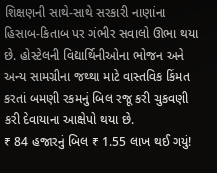શિક્ષણની સાથે-સાથે સરકારી નાણાંના હિસાબ-કિતાબ પર ગંભીર સવાલો ઊભા થયા છે. હોસ્ટેલની વિદ્યાર્થિનીઓના ભોજન અને અન્ય સામગ્રીના જથ્થા માટે વાસ્તવિક કિંમત કરતાં બમણી રકમનું બિલ રજૂ કરી ચુકવણી કરી દેવાયાના આક્ષેપો થયા છે.
₹ 84 હજારનું બિલ ₹ 1.55 લાખ થઈ ગયું!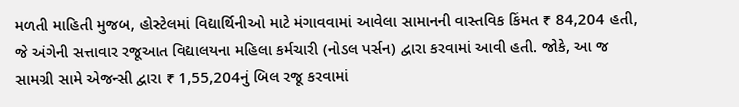મળતી માહિતી મુજબ, હોસ્ટેલમાં વિદ્યાર્થિનીઓ માટે મંગાવવામાં આવેલા સામાનની વાસ્તવિક કિંમત ₹ 84,204 હતી, જે અંગેની સત્તાવાર રજૂઆત વિદ્યાલયના મહિલા કર્મચારી (નોડલ પર્સન) દ્વારા કરવામાં આવી હતી. જોકે, આ જ સામગ્રી સામે એજન્સી દ્વારા ₹ 1,55,204નું બિલ રજૂ કરવામાં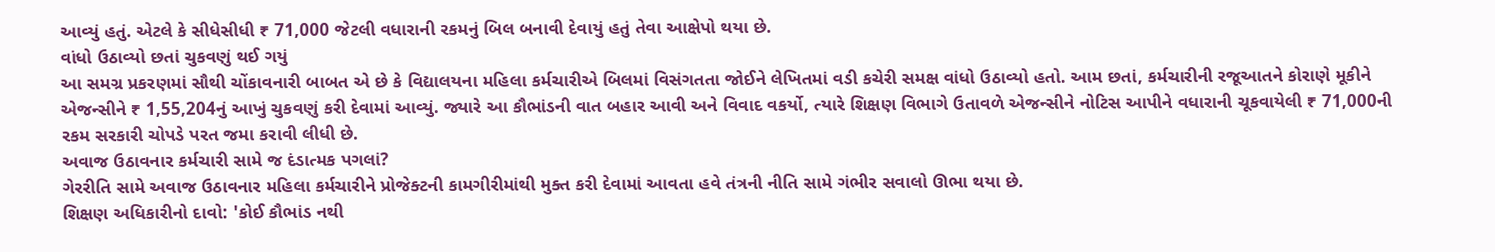આવ્યું હતું. એટલે કે સીધેસીધી ₹ 71,000 જેટલી વધારાની રકમનું બિલ બનાવી દેવાયું હતું તેવા આક્ષેપો થયા છે.
વાંધો ઉઠાવ્યો છતાં ચુકવણું થઈ ગયું
આ સમગ્ર પ્રકરણમાં સૌથી ચોંકાવનારી બાબત એ છે કે વિદ્યાલયના મહિલા કર્મચારીએ બિલમાં વિસંગતતા જોઈને લેખિતમાં વડી કચેરી સમક્ષ વાંધો ઉઠાવ્યો હતો. આમ છતાં, કર્મચારીની રજૂઆતને કોરાણે મૂકીને એજન્સીને ₹ 1,55,204નું આખું ચુકવણું કરી દેવામાં આવ્યું. જ્યારે આ કૌભાંડની વાત બહાર આવી અને વિવાદ વકર્યો, ત્યારે શિક્ષણ વિભાગે ઉતાવળે એજન્સીને નોટિસ આપીને વધારાની ચૂકવાયેલી ₹ 71,000ની રકમ સરકારી ચોપડે પરત જમા કરાવી લીધી છે.
અવાજ ઉઠાવનાર કર્મચારી સામે જ દંડાત્મક પગલાં?
ગેરરીતિ સામે અવાજ ઉઠાવનાર મહિલા કર્મચારીને પ્રોજેક્ટની કામગીરીમાંથી મુક્ત કરી દેવામાં આવતા હવે તંત્રની નીતિ સામે ગંભીર સવાલો ઊભા થયા છે.
શિક્ષણ અધિકારીનો દાવો: 'કોઈ કૌભાંડ નથી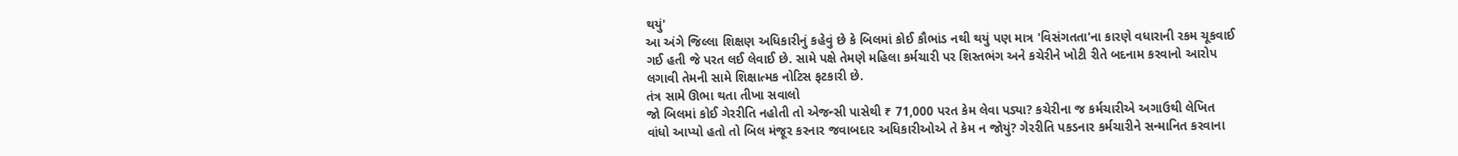થયું'
આ અંગે જિલ્લા શિક્ષણ અધિકારીનું કહેવું છે કે બિલમાં કોઈ કૌભાંડ નથી થયું પણ માત્ર 'વિસંગતતા'ના કારણે વધારાની રકમ ચૂકવાઈ ગઈ હતી જે પરત લઈ લેવાઈ છે. સામે પક્ષે તેમણે મહિલા કર્મચારી પર શિસ્તભંગ અને કચેરીને ખોટી રીતે બદનામ કરવાનો આરોપ લગાવી તેમની સામે શિક્ષાત્મક નોટિસ ફટકારી છે.
તંત્ર સામે ઊભા થતા તીખા સવાલો
જો બિલમાં કોઈ ગેરરીતિ નહોતી તો એજન્સી પાસેથી ₹ 71,000 પરત કેમ લેવા પડ્યા? કચેરીના જ કર્મચારીએ અગાઉથી લેખિત વાંધો આપ્યો હતો તો બિલ મંજૂર કરનાર જવાબદાર અધિકારીઓએ તે કેમ ન જોયું? ગેરરીતિ પકડનાર કર્મચારીને સન્માનિત કરવાના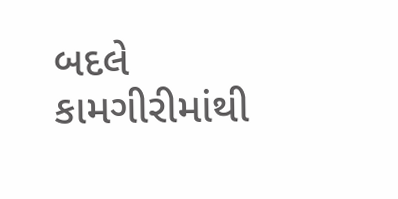બદલે કામગીરીમાંથી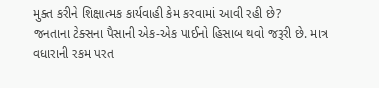મુક્ત કરીને શિક્ષાત્મક કાર્યવાહી કેમ કરવામાં આવી રહી છે?
જનતાના ટેક્સના પૈસાની એક-એક પાઈનો હિસાબ થવો જરૂરી છે. માત્ર વધારાની રકમ પરત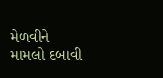મેળવીને મામલો દબાવી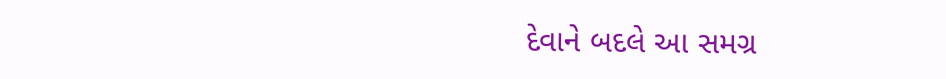દેવાને બદલે આ સમગ્ર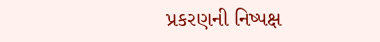પ્રકરણની નિષ્પક્ષ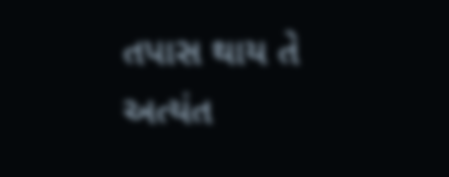તપાસ થાય તે અત્યંત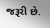જરૂરી છે.